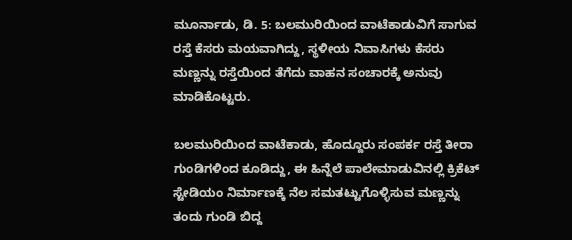ಮೂರ್ನಾಡು, ಡಿ. 5: ಬಲಮುರಿಯಿಂದ ವಾಟೆಕಾಡುವಿಗೆ ಸಾಗುವ ರಸ್ತೆ ಕೆಸರು ಮಯವಾಗಿದ್ದು, ಸ್ಥಳೀಯ ನಿವಾಸಿಗಳು ಕೆಸರು ಮಣ್ಣನ್ನು ರಸ್ತೆಯಿಂದ ತೆಗೆದು ವಾಹನ ಸಂಚಾರಕ್ಕೆ ಅನುವು ಮಾಡಿಕೊಟ್ಟರು.

ಬಲಮುರಿಯಿಂದ ವಾಟೆಕಾಡು, ಹೊದ್ದೂರು ಸಂಪರ್ಕ ರಸ್ತೆ ತೀರಾ ಗುಂಡಿಗಳಿಂದ ಕೂಡಿದ್ದು, ಈ ಹಿನ್ನೆಲೆ ಪಾಲೇಮಾಡುವಿನಲ್ಲಿ ಕ್ರಿಕೆಟ್ ಸ್ಟೇಡಿಯಂ ನಿರ್ಮಾಣಕ್ಕೆ ನೆಲ ಸಮತಟ್ಟುಗೊಳ್ಳಿಸುವ ಮಣ್ಣನ್ನು ತಂದು ಗುಂಡಿ ಬಿದ್ದ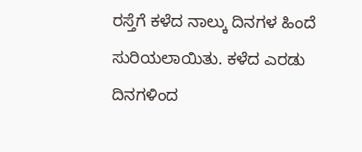ರಸ್ತೆಗೆ ಕಳೆದ ನಾಲ್ಕು ದಿನಗಳ ಹಿಂದೆ ಸುರಿಯಲಾಯಿತು. ಕಳೆದ ಎರಡು ದಿನಗಳಿಂದ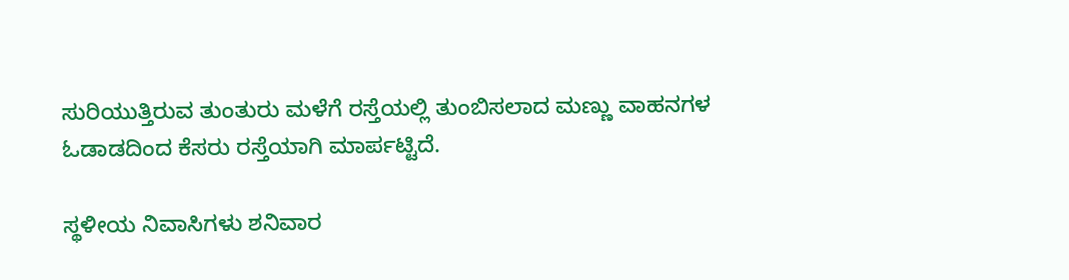ಸುರಿಯುತ್ತಿರುವ ತುಂತುರು ಮಳೆಗೆ ರಸ್ತೆಯಲ್ಲಿ ತುಂಬಿಸಲಾದ ಮಣ್ಣು ವಾಹನಗಳ ಓಡಾಡದಿಂದ ಕೆಸರು ರಸ್ತೆಯಾಗಿ ಮಾರ್ಪಟ್ಟಿದೆ.

ಸ್ಥಳೀಯ ನಿವಾಸಿಗಳು ಶನಿವಾರ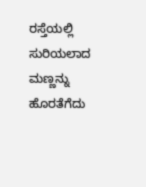ರಸ್ತೆಯಲ್ಲಿ ಸುರಿಯಲಾದ ಮಣ್ಣನ್ನು ಹೊರತೆಗೆದು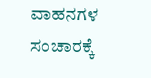ವಾಹನಗಳ ಸಂಚಾರಕ್ಕೆ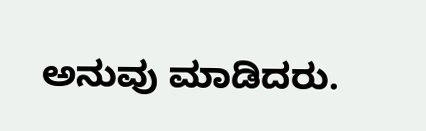ಅನುವು ಮಾಡಿದರು.